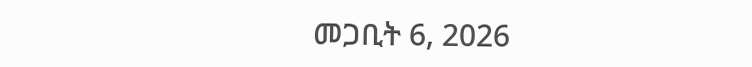መጋቢት 6, 2026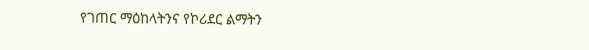የገጠር ማዕከላትንና የኮሪደር ልማትን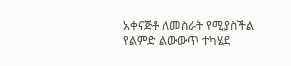አቀናጅቶ ለመስራት የሚያስችል የልምድ ልውውጥ ተካሄደ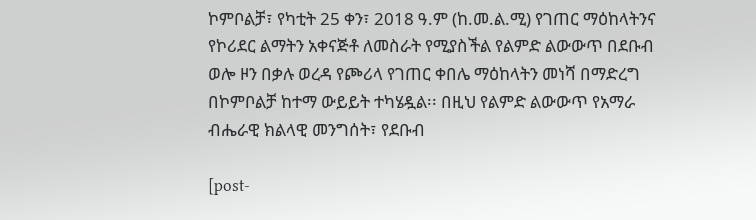ኮምቦልቻ፣ የካቲት 25 ቀን፣ 2018 ዓ.ም (ከ.መ.ል.ሚ) የገጠር ማዕከላትንና የኮሪደር ልማትን አቀናጅቶ ለመስራት የሚያስችል የልምድ ልውውጥ በደቡብ ወሎ ዞን በቃሉ ወረዳ የጮሪላ የገጠር ቀበሌ ማዕከላትን መነሻ በማድረግ በኮምቦልቻ ከተማ ውይይት ተካሄዷል፡፡ በዚህ የልምድ ልውውጥ የአማራ ብሔራዊ ክልላዊ መንግሰት፣ የደቡብ

[post-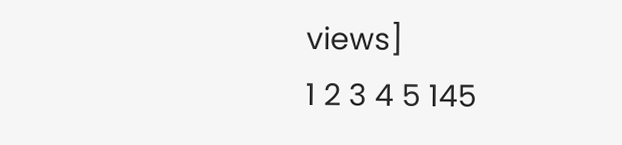views]
1 2 3 4 5 145